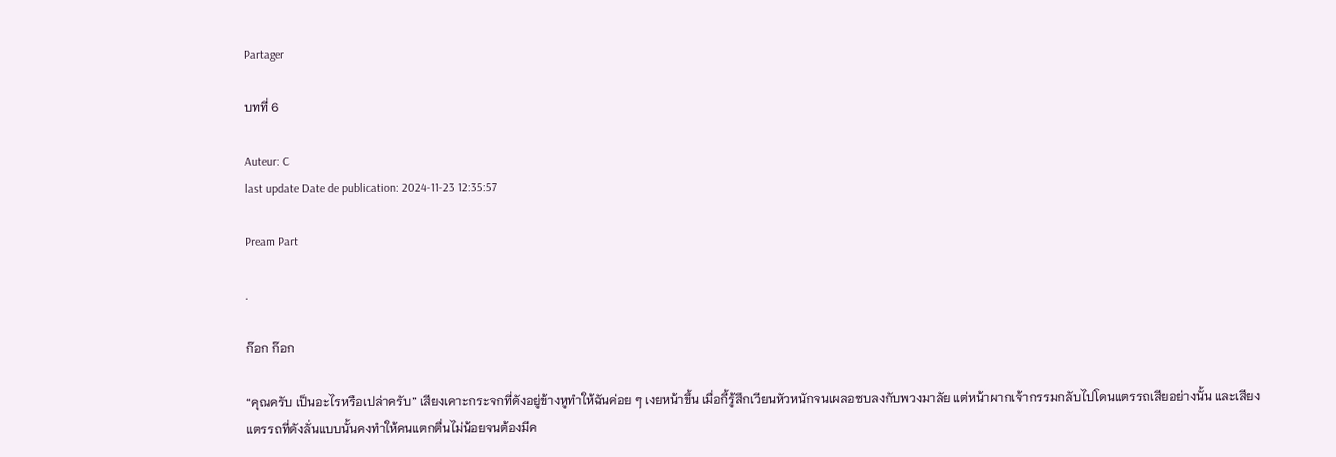Partager

บทที่ 6

Auteur: C
last update Date de publication: 2024-11-23 12:35:57

Pream Part

.

ก๊อก ก๊อก

“คุณครับ เป็นอะไรหรือเปล่าครับ” เสียงเคาะกระจกที่ดังอยู่ข้างหูทำให้ฉันค่อย ๆ เงยหน้าขึ้น เมื่อกี้รู้สึกเวียนหัวหนักจนเผลอซบลงกับพวงมาลัย แต่หน้าผากเจ้ากรรมกลับไปโดนแตรรถเสียอย่างนั้น และเสียงแตรรถที่ดังลั่นแบบนั้นคงทำให้คนแตกตื่นไม่น้อยจนต้องมีค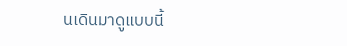นเดินมาดูแบบนี้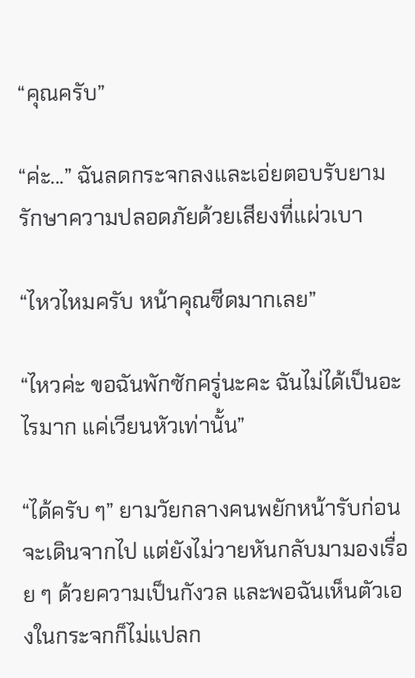“คุณครับ”

“ค่ะ...” ฉันลดกระจกลงและเอ่ยตอบรับยามรักษาความปลอดภัยด้วยเสียงที่แผ่วเบา

“ไหวไหมครับ หน้าคุณซีดมากเลย”

“ไหวค่ะ ขอฉันพักซักครู่นะคะ ฉันไม่ได้เป็นอะไรมาก แค่เวียนหัวเท่านั้น”

“ได้ครับ ๆ” ยามวัยกลางคนพยักหน้ารับก่อนจะเดินจากไป แต่ยังไม่วายหันกลับมามองเรื่อย ๆ ด้วยความเป็นกังวล และพอฉันเห็นตัวเองในกระจกก็ไม่แปลก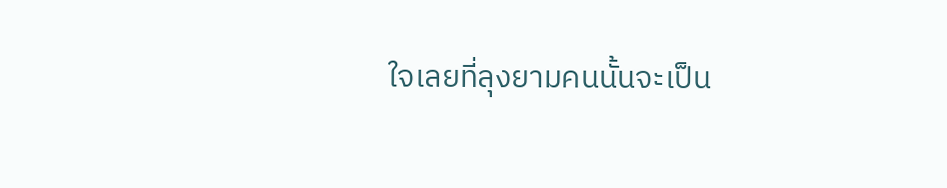ใจเลยที่ลุงยามคนนั้นจะเป็น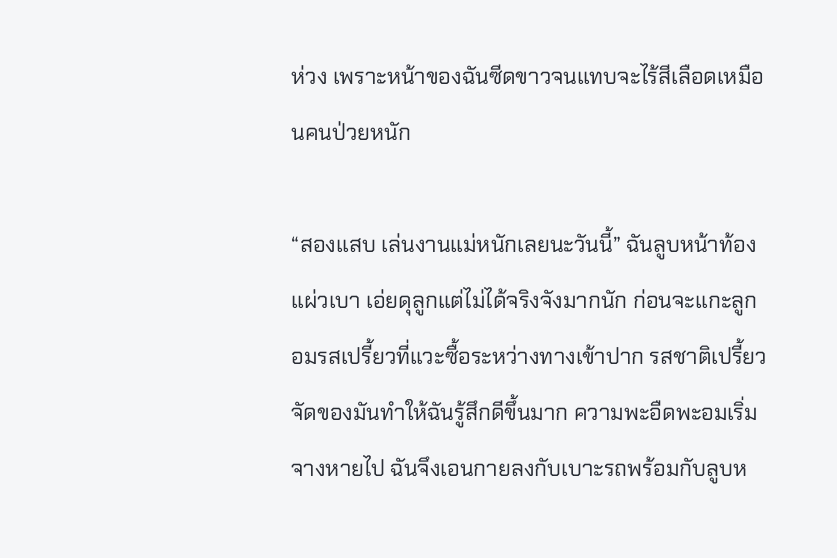ห่วง เพราะหน้าของฉันซีดขาวจนแทบจะไร้สีเลือดเหมือนคนป่วยหนัก

“สองแสบ เล่นงานแม่หนักเลยนะวันนี้” ฉันลูบหน้าท้องแผ่วเบา เอ่ยดุลูกแต่ไม่ได้จริงจังมากนัก ก่อนจะแกะลูกอมรสเปรี้ยวที่แวะซื้อระหว่างทางเข้าปาก รสชาติเปรี้ยวจัดของมันทำให้ฉันรู้สึกดีขึ้นมาก ความพะอืดพะอมเริ่มจางหายไป ฉันจึงเอนกายลงกับเบาะรถพร้อมกับลูบห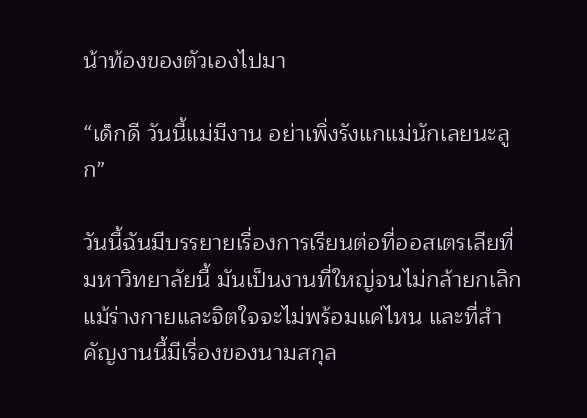น้าท้องของตัวเองไปมา

“เด็กดี วันนี้แม่มีงาน อย่าเพิ่งรังแกแม่นักเลยนะลูก”

วันนี้ฉันมีบรรยายเรื่องการเรียนต่อที่ออสเตรเลียที่มหาวิทยาลัยนี้ มันเป็นงานที่ใหญ่จนไม่กล้ายกเลิกแม้ร่างกายและจิตใจจะไม่พร้อมแค่ไหน และที่สำคัญงานนี้มีเรื่องของนามสกุล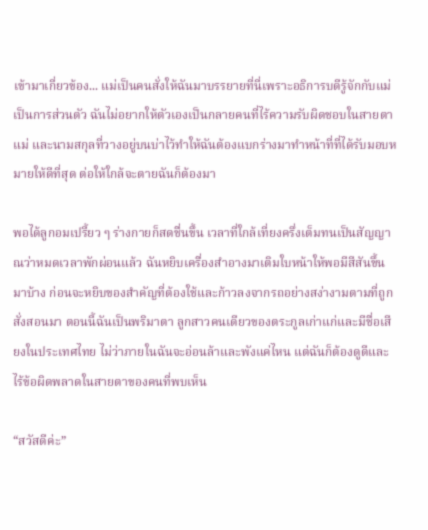เข้ามาเกี่ยวข้อง... แม่เป็นคนสั่งให้ฉันมาบรรยายที่นี่เพราะอธิการบดีรู้จักกับแม่เป็นการส่วนตัว ฉันไม่อยากให้ตัวเองเป็นกลายคนที่ไร้ความรับผิดชอบในสายตาแม่ และนามสกุลที่วางอยู่บนบ่าไว้ทำให้ฉันต้องแบกร่างมาทำหน้าที่ที่ได้รับมอบหมายให้ดีที่สุด ต่อให้ใกล้จะตายฉันก็ต้องมา

พอได้ลูกอมเปรี้ยว ๆ ร่างกายก็สดชื่นขึ้น เวลาที่ใกล้เที่ยงครึ่งเต็มทนเป็นสัญญาณว่าหมดเวลาพักผ่อนแล้ว ฉันหยิบเครื่องสำอางมาเติมใบหน้าให้พอมีสีสันขึ้นมาบ้าง ก่อนจะหยิบของสำคัญที่ต้องใช้และก้าวลงจากรถอย่างสง่างามตามที่ถูกสั่งสอนมา ตอนนี้ฉันเป็นพริมาตา ลูกสาวคนเดียวของตระกูลเก่าแก่และมีชื่อเสียงในประเทศไทย ไม่ว่าภายในฉันจะอ่อนล้าและพังแค่ไหน แต่ฉันก็ต้องดูดีและไร้ข้อผิดพลาดในสายตาของคนที่พบเห็น

“สวัสดีค่ะ”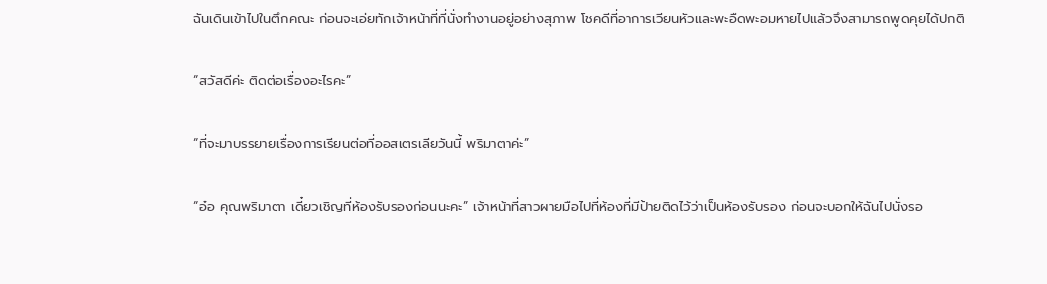ฉันเดินเข้าไปในตึกคณะ ก่อนจะเอ่ยทักเจ้าหน้าที่ที่นั่งทำงานอยู่อย่างสุภาพ โชคดีที่อาการเวียนหัวและพะอืดพะอมหายไปแล้วจึงสามารถพูดคุยได้ปกติ

“สวัสดีค่ะ ติดต่อเรื่องอะไรคะ”

“ที่จะมาบรรยายเรื่องการเรียนต่อที่ออสเตรเลียวันนี้ พริมาตาค่ะ”

“อ๋อ คุณพริมาตา เดี๋ยวเชิญที่ห้องรับรองก่อนนะคะ” เจ้าหน้าที่สาวผายมือไปที่ห้องที่มีป้ายติดไว้ว่าเป็นห้องรับรอง ก่อนจะบอกให้ฉันไปนั่งรอ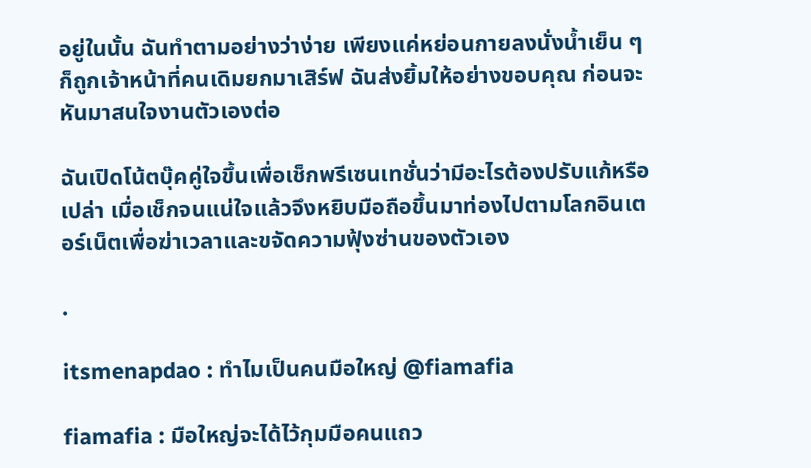อยู่ในนั้น ฉันทำตามอย่างว่าง่าย เพียงแค่หย่อนกายลงนั่งน้ำเย็น ๆ ก็ถูกเจ้าหน้าที่คนเดิมยกมาเสิร์ฟ ฉันส่งยิ้มให้อย่างขอบคุณ ก่อนจะหันมาสนใจงานตัวเองต่อ

ฉันเปิดโน้ตบุ๊คคู่ใจขึ้นเพื่อเช็กพรีเซนเทชั่นว่ามีอะไรต้องปรับแก้หรือเปล่า เมื่อเช็กจนแน่ใจแล้วจึงหยิบมือถือขึ้นมาท่องไปตามโลกอินเตอร์เน็ตเพื่อฆ่าเวลาและขจัดความฟุ้งซ่านของตัวเอง

.

itsmenapdao : ทำไมเป็นคนมือใหญ่ @fiamafia

fiamafia : มือใหญ่จะได้ไว้กุมมือคนแถว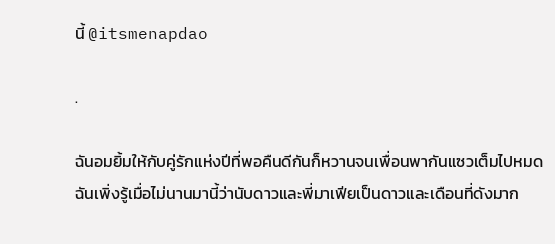นี้ @itsmenapdao

.

ฉันอมยิ้มให้กับคู่รักแห่งปีที่พอคืนดีกันก็หวานจนเพื่อนพากันแซวเต็มไปหมด ฉันเพิ่งรู้เมื่อไม่นานมานี้ว่านับดาวและพี่มาเฟียเป็นดาวและเดือนที่ดังมาก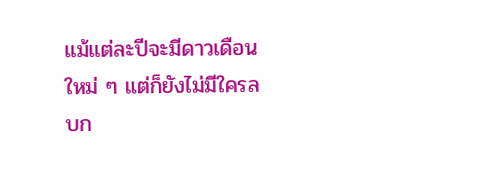แม้แต่ละปีจะมีดาวเดือนใหม่ ๆ แต่ก็ยังไม่มีใครลบก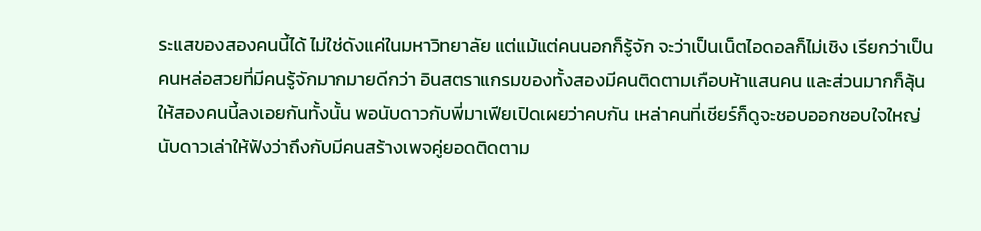ระแสของสองคนนี้ได้ ไม่ใช่ดังแค่ในมหาวิทยาลัย แต่แม้แต่คนนอกก็รู้จัก จะว่าเป็นเน็ตไอดอลก็ไม่เชิง เรียกว่าเป็นคนหล่อสวยที่มีคนรู้จักมากมายดีกว่า อินสตราแกรมของทั้งสองมีคนติดตามเกือบห้าแสนคน และส่วนมากก็ลุ้นให้สองคนนี้ลงเอยกันทั้งนั้น พอนับดาวกับพี่มาเฟียเปิดเผยว่าคบกัน เหล่าคนที่เชียร์ก็ดูจะชอบออกชอบใจใหญ่ นับดาวเล่าให้ฟังว่าถึงกับมีคนสร้างเพจคู่ยอดติดตาม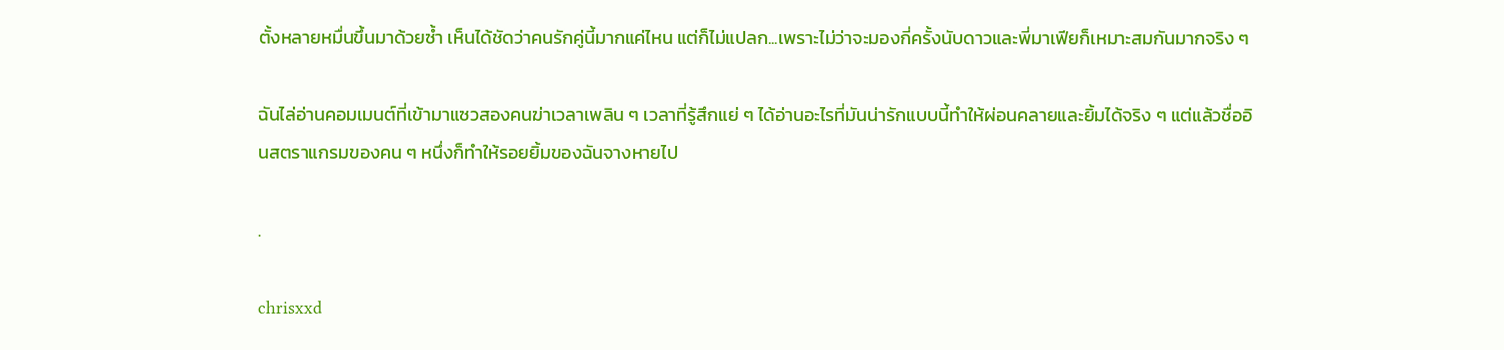ตั้งหลายหมื่นขึ้นมาด้วยซ้ำ เห็นได้ชัดว่าคนรักคู่นี้มากแค่ไหน แต่ก็ไม่แปลก...เพราะไม่ว่าจะมองกี่ครั้งนับดาวและพี่มาเฟียก็เหมาะสมกันมากจริง ๆ

ฉันไล่อ่านคอมเมนต์ที่เข้ามาแซวสองคนฆ่าเวลาเพลิน ๆ เวลาที่รู้สึกแย่ ๆ ได้อ่านอะไรที่มันน่ารักแบบนี้ทำให้ผ่อนคลายและยิ้มได้จริง ๆ แต่แล้วชื่ออินสตราแกรมของคน ๆ หนึ่งก็ทำให้รอยยิ้มของฉันจางหายไป

.

chrisxxd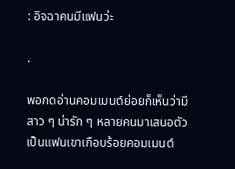: อิจฉาคนมีแฟนว่ะ

.

พอกดอ่านคอมเมนต์ย่อยก็เห็นว่ามีสาว ๆ น่ารัก ๆ หลายคนมาเสนอตัวเป็นแฟนเขาเกือบร้อยคอมเมนต์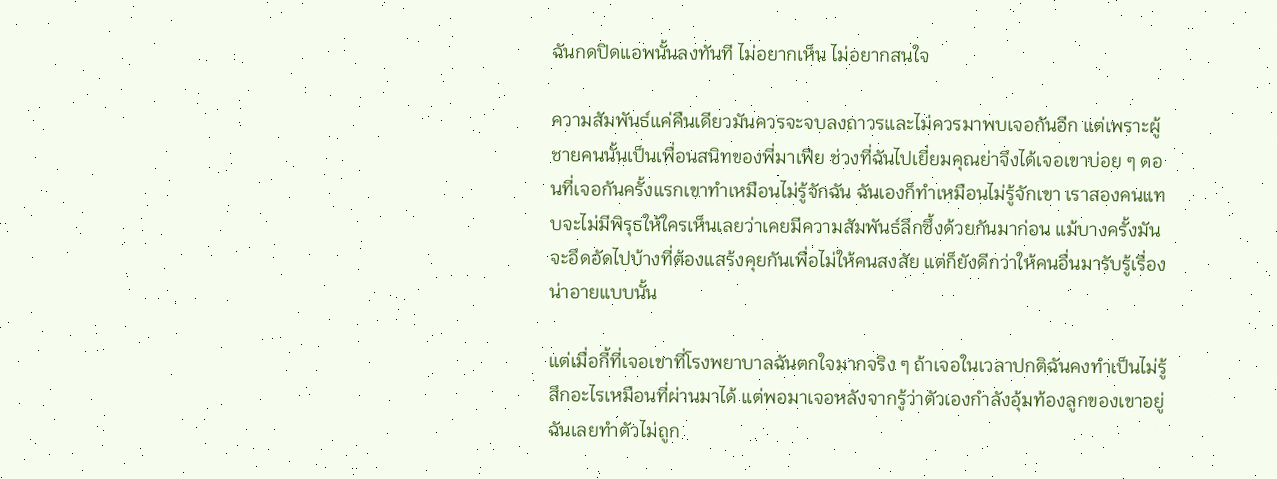ฉันกดปิดแอพนั้นลงทันที ไม่อยากเห็น ไม่อยากสนใจ

ความสัมพันธ์แค่คืนเดียวมันควรจะจบลงถาวรและไม่ควรมาพบเจอกันอีก แต่เพราะผู้ชายคนนั้นเป็นเพื่อนสนิทของพี่มาเฟีย ช่วงที่ฉันไปเยี่ยมคุณย่าจึงได้เจอเขาบ่อย ๆ ตอนที่เจอกันครั้งแรกเขาทำเหมือนไม่รู้จักฉัน ฉันเองก็ทำเหมือนไม่รู้จักเขา เราสองคนแทบจะไม่มีพิรุธให้ใครเห็นเลยว่าเคยมีความสัมพันธ์ลึกซึ้งด้วยกันมาก่อน แม้บางครั้งมันจะอึดอัดไปบ้างที่ต้องแสร้งคุยกันเพื่อไม่ให้คนสงสัย แต่ก็ยังดีกว่าให้คนอื่นมารับรู้เรื่องน่าอายแบบนั้น

แต่เมื่อกี้ที่เจอเขาที่โรงพยาบาลฉันตกใจมากจริง ๆ ถ้าเจอในเวลาปกติฉันคงทำเป็นไม่รู้สึกอะไรเหมือนที่ผ่านมาได้ แต่พอมาเจอหลังจากรู้ว่าตัวเองกำลังอุ้มท้องลูกของเขาอยู่ฉันเลยทำตัวไม่ถูก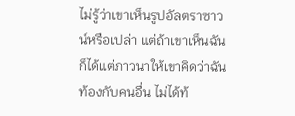ไม่รู้ว่าเขาเห็นรูปอัลตราซาวน์หรือเปล่า แต่ถ้าเขาเห็นฉันก็ได้แต่ภาวนาให้เขาคิดว่าฉันท้องกับคนอื่น ไม่ได้ท้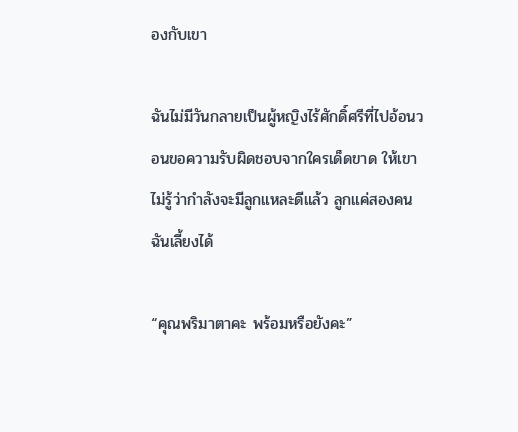องกับเขา

ฉันไม่มีวันกลายเป็นผู้หญิงไร้ศักดิ์ศรีที่ไปอ้อนวอนขอความรับผิดชอบจากใครเด็ดขาด ให้เขาไม่รู้ว่ากำลังจะมีลูกแหละดีแล้ว ลูกแค่สองคนฉันเลี้ยงได้

“คุณพริมาตาคะ พร้อมหรือยังคะ”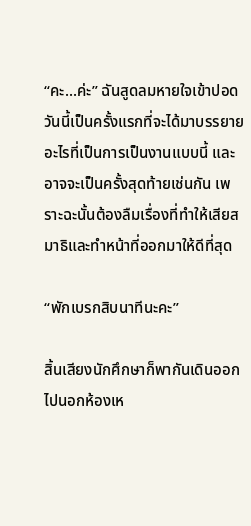“คะ...ค่ะ” ฉันสูดลมหายใจเข้าปอด วันนี้เป็นครั้งแรกที่จะได้มาบรรยายอะไรที่เป็นการเป็นงานแบบนี้ และอาจจะเป็นครั้งสุดท้ายเช่นกัน เพราะฉะนั้นต้องลืมเรื่องที่ทำให้เสียสมาธิและทำหน้าที่ออกมาให้ดีที่สุด

“พักเบรกสิบนาทีนะคะ”

สิ้นเสียงนักศึกษาก็พากันเดินออกไปนอกห้องเห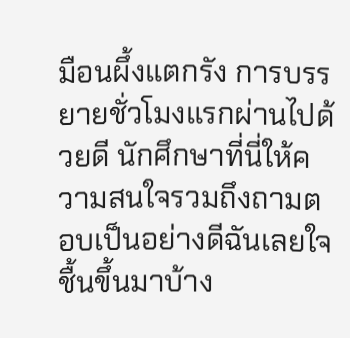มือนผึ้งแตกรัง การบรรยายชั่วโมงแรกผ่านไปด้วยดี นักศึกษาที่นี่ให้ความสนใจรวมถึงถามตอบเป็นอย่างดีฉันเลยใจชื้นขึ้นมาบ้าง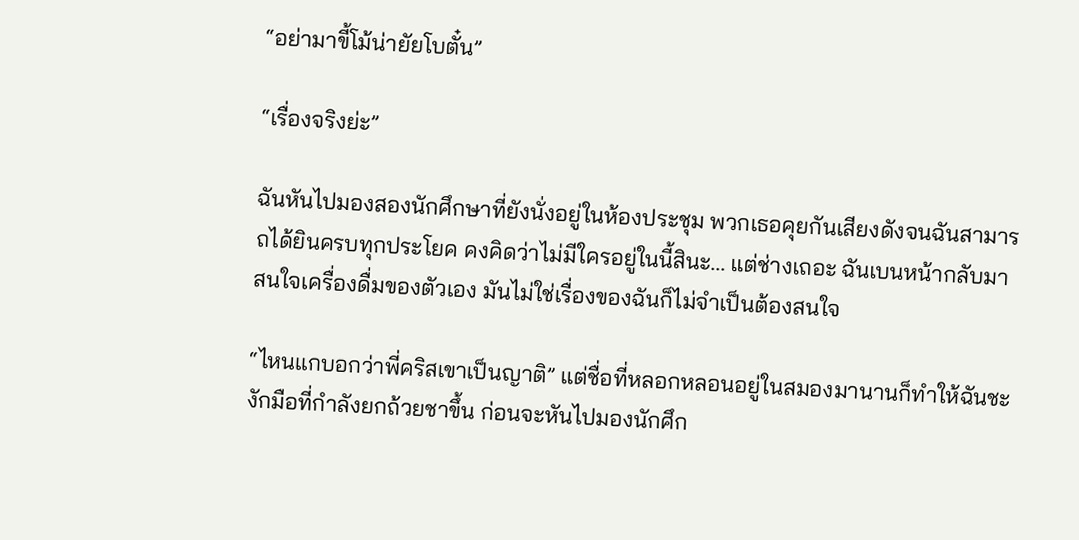“อย่ามาขี้โม้น่ายัยโบตั๋น”

“เรื่องจริงย่ะ”

ฉันหันไปมองสองนักศึกษาที่ยังนั่งอยู่ในห้องประชุม พวกเธอคุยกันเสียงดังจนฉันสามารถได้ยินครบทุกประโยค คงคิดว่าไม่มีใครอยู่ในนี้สินะ... แต่ช่างเถอะ ฉันเบนหน้ากลับมาสนใจเครื่องดื่มของตัวเอง มันไม่ใช่เรื่องของฉันก็ไม่จำเป็นต้องสนใจ

“ไหนแกบอกว่าพี่คริสเขาเป็นญาติ” แต่ชื่อที่หลอกหลอนอยู่ในสมองมานานก็ทำให้ฉันชะงักมือที่กำลังยกถ้วยชาขึ้น ก่อนจะหันไปมองนักศึก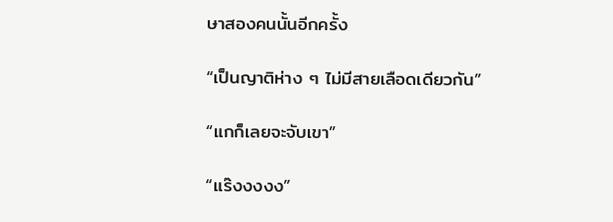ษาสองคนนั้นอีกครั้ง

“เป็นญาติห่าง ๆ ไม่มีสายเลือดเดียวกัน”

“แกก็เลยจะจับเขา”

“แร๊งงงงง”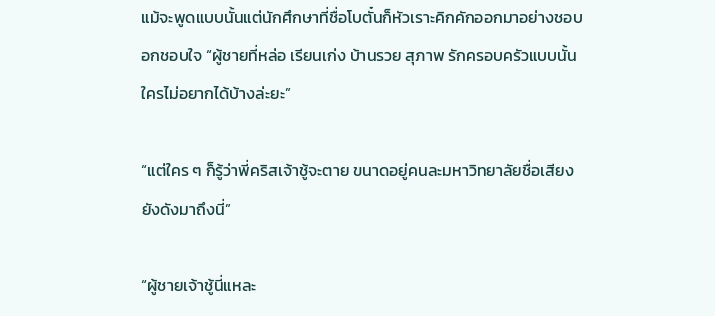แม้จะพูดแบบนั้นแต่นักศึกษาที่ชื่อโบตั๋นก็หัวเราะคิกคักออกมาอย่างชอบอกชอบใจ “ผู้ชายที่หล่อ เรียนเก่ง บ้านรวย สุภาพ รักครอบครัวแบบนั้น ใครไม่อยากได้บ้างล่ะยะ”

“แต่ใคร ๆ ก็รู้ว่าพี่คริสเจ้าชู้จะตาย ขนาดอยู่คนละมหาวิทยาลัยชื่อเสียงยังดังมาถึงนี่”

“ผู้ชายเจ้าชู้นี่แหละ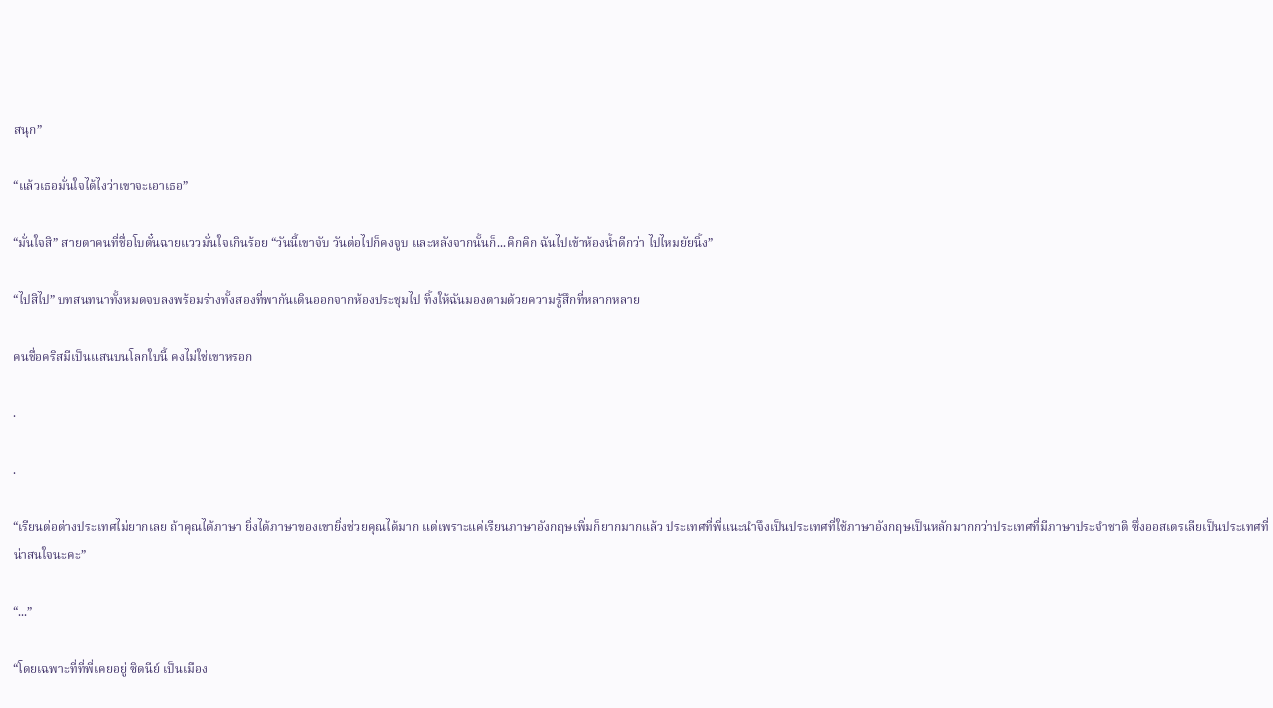สนุก”

“แล้วเธอมั่นใจได้ไงว่าเขาจะเอาเธอ”

“มั่นใจสิ” สายตาคนที่ชื่อโบตั๋นฉายแววมั่นใจเกินร้อย “วันนี้เขาจับ วันต่อไปก็คงจูบ และหลังจากนั้นก็...คิกคิก ฉันไปเข้าห้องน้ำดีกว่า ไปไหมยัยนิ้ง”

“ไปสิไป” บทสนทนาทั้งหมดจบลงพร้อมร่างทั้งสองที่พากันเดินออกจากห้องประชุมไป ทิ้งให้ฉันมองตามด้วยความรู้สึกที่หลากหลาย

คนชื่อคริสมีเป็นแสนบนโลกใบนี้ คงไม่ใช่เขาหรอก

.

.

“เรียนต่อต่างประเทศไม่ยากเลย ถ้าคุณได้ภาษา ยิ่งได้ภาษาของเขายิ่งช่วยคุณได้มาก แต่เพราะแค่เรียนภาษาอังกฤษเพิ่มก็ยากมากแล้ว ประเทศที่พี่แนะนำจึงเป็นประเทศที่ใช้ภาษาอังกฤษเป็นหลักมากกว่าประเทศที่มีภาษาประจำชาติ ซึ่งออสเตรเลียเป็นประเทศที่น่าสนใจนะคะ”

“...”

“โดยเฉพาะที่ที่พี่เคยอยู่ ซิดนีย์ เป็นเมือง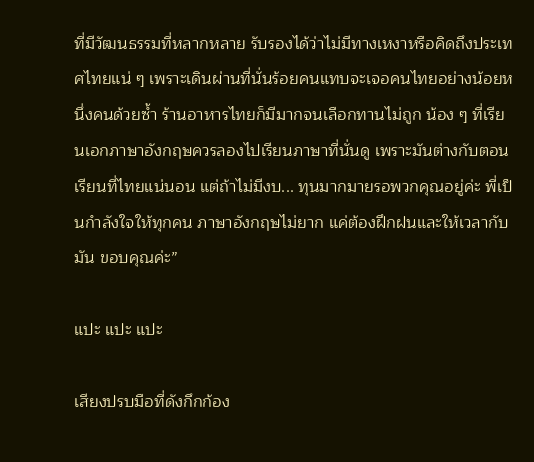ที่มีวัฒนธรรมที่หลากหลาย รับรองได้ว่าไม่มีทางเหงาหรือคิดถึงประเทศไทยแน่ ๆ เพราะเดินผ่านที่นั่นร้อยคนแทบจะเจอคนไทยอย่างน้อยหนึ่งคนด้วยซ้ำ ร้านอาหารไทยก็มีมากจนเลือกทานไม่ถูก น้อง ๆ ที่เรียนเอกภาษาอังกฤษควรลองไปเรียนภาษาที่นั่นดู เพราะมันต่างกับตอนเรียนที่ไทยแน่นอน แต่ถ้าไม่มีงบ... ทุนมากมายรอพวกคุณอยู่ค่ะ พี่เป็นกำลังใจให้ทุกคน ภาษาอังกฤษไม่ยาก แค่ต้องฝึกฝนและให้เวลากับมัน ขอบคุณค่ะ”

แปะ แปะ แปะ

เสียงปรบมือที่ดังกึกก้อง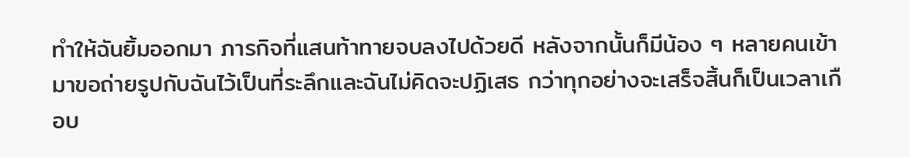ทำให้ฉันยิ้มออกมา ภารกิจที่แสนท้าทายจบลงไปด้วยดี หลังจากนั้นก็มีน้อง ๆ หลายคนเข้ามาขอถ่ายรูปกับฉันไว้เป็นที่ระลึกและฉันไม่คิดจะปฏิเสธ กว่าทุกอย่างจะเสร็จสิ้นก็เป็นเวลาเกือบ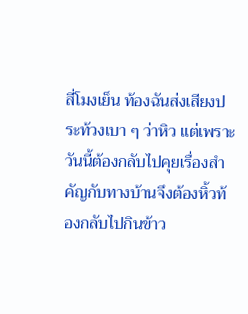สี่โมงเย็น ท้องฉันส่งเสียงประท้วงเบา ๆ ว่าหิว แต่เพราะวันนี้ต้องกลับไปคุยเรื่องสำคัญกับทางบ้านจึงต้องหิ้วท้องกลับไปกินข้าว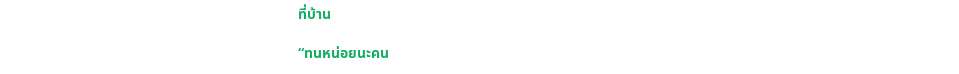ที่บ้าน

“ทนหน่อยนะคน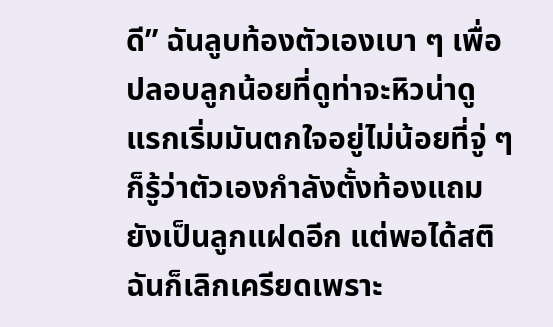ดี” ฉันลูบท้องตัวเองเบา ๆ เพื่อปลอบลูกน้อยที่ดูท่าจะหิวน่าดู แรกเริ่มมันตกใจอยู่ไม่น้อยที่จู่ ๆ ก็รู้ว่าตัวเองกำลังตั้งท้องแถมยังเป็นลูกแฝดอีก แต่พอได้สติฉันก็เลิกเครียดเพราะ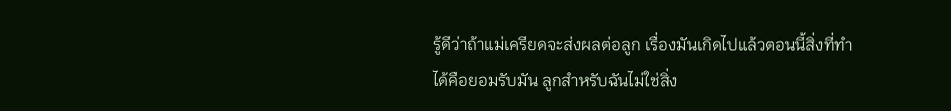รู้ดีว่าถ้าแม่เครียดจะส่งผลต่อลูก เรื่องมันเกิดไปแล้วตอนนี้สิ่งที่ทำได้คือยอมรับมัน ลูกสำหรับฉันไม่ใช่สิ่ง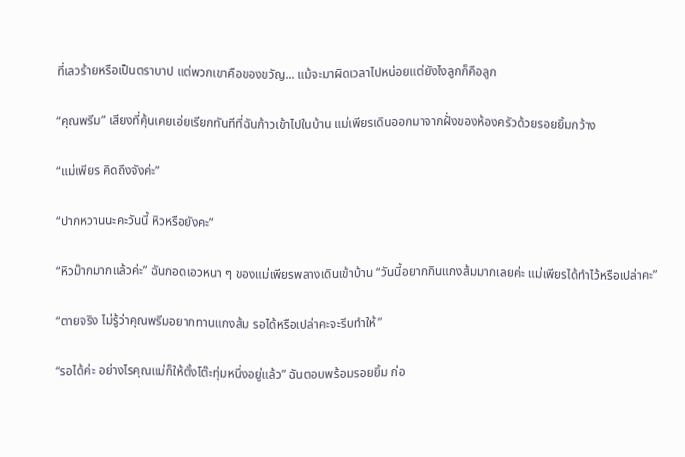ที่เลวร้ายหรือเป็นตราบาป แต่พวกเขาคือของขวัญ... แม้จะมาผิดเวลาไปหน่อยแต่ยังไงลูกก็คือลูก

“คุณพรีม” เสียงที่คุ้นเคยเอ่ยเรียกทันทีที่ฉันก้าวเข้าไปในบ้าน แม่เพียรเดินออกมาจากฝั่งของห้องครัวด้วยรอยยิ้มกว้าง

“แม่เพียร คิดถึงจังค่ะ”

“ปากหวานนะคะวันนี้ หิวหรือยังคะ”

“หิวม๊ากมากแล้วค่ะ” ฉันกอดเอวหนา ๆ ของแม่เพียรพลางเดินเข้าบ้าน “วันนี้อยากกินแกงส้มมากเลยค่ะ แม่เพียรได้ทำไว้หรือเปล่าคะ”

“ตายจริง ไม่รู้ว่าคุณพรีมอยากทานแกงส้ม รอได้หรือเปล่าคะจะรีบทำให้”

“รอได้ค่ะ อย่างไรคุณแม่ก็ให้ตั้งโต๊ะทุ่มหนึ่งอยู่แล้ว” ฉันตอบพร้อมรอยยิ้ม ก่อ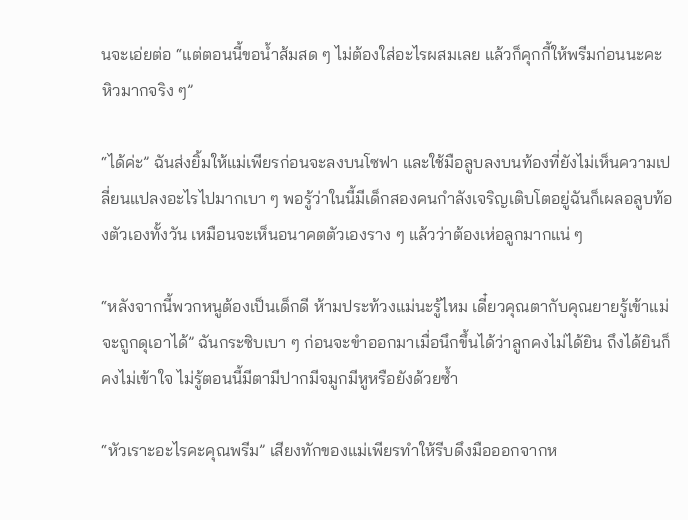นจะเอ่ยต่อ “แต่ตอนนี้ขอน้ำส้มสด ๆ ไม่ต้องใส่อะไรผสมเลย แล้วก็คุกกี้ให้พรีมก่อนนะคะ หิวมากจริง ๆ”

“ได้ค่ะ” ฉันส่งยิ้มให้แม่เพียรก่อนจะลงบนโซฟา และใช้มือลูบลงบนท้องที่ยังไม่เห็นความเปลี่ยนแปลงอะไรไปมากเบา ๆ พอรู้ว่าในนี้มีเด็กสองคนกำลังเจริญเติบโตอยู่ฉันก็เผลอลูบท้องตัวเองทั้งวัน เหมือนจะเห็นอนาคตตัวเองราง ๆ แล้วว่าต้องเห่อลูกมากแน่ ๆ

“หลังจากนี้พวกหนูต้องเป็นเด็กดี ห้ามประท้วงแม่นะรู้ไหม เดี๋ยวคุณตากับคุณยายรู้เข้าแม่จะถูกดุเอาได้” ฉันกระซิบเบา ๆ ก่อนจะขำออกมาเมื่อนึกขึ้นได้ว่าลูกคงไม่ได้ยิน ถึงได้ยินก็คงไม่เข้าใจ ไม่รู้ตอนนี้มีตามีปากมีจมูกมีหูหรือยังด้วยซ้ำ

“หัวเราะอะไรคะคุณพรีม” เสียงทักของแม่เพียรทำให้รีบดึงมือออกจากห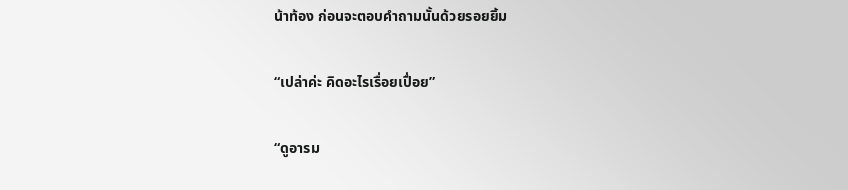น้าท้อง ก่อนจะตอบคำถามนั้นด้วยรอยยิ้ม

“เปล่าค่ะ คิดอะไรเรื่อยเปื่อย”

“ดูอารม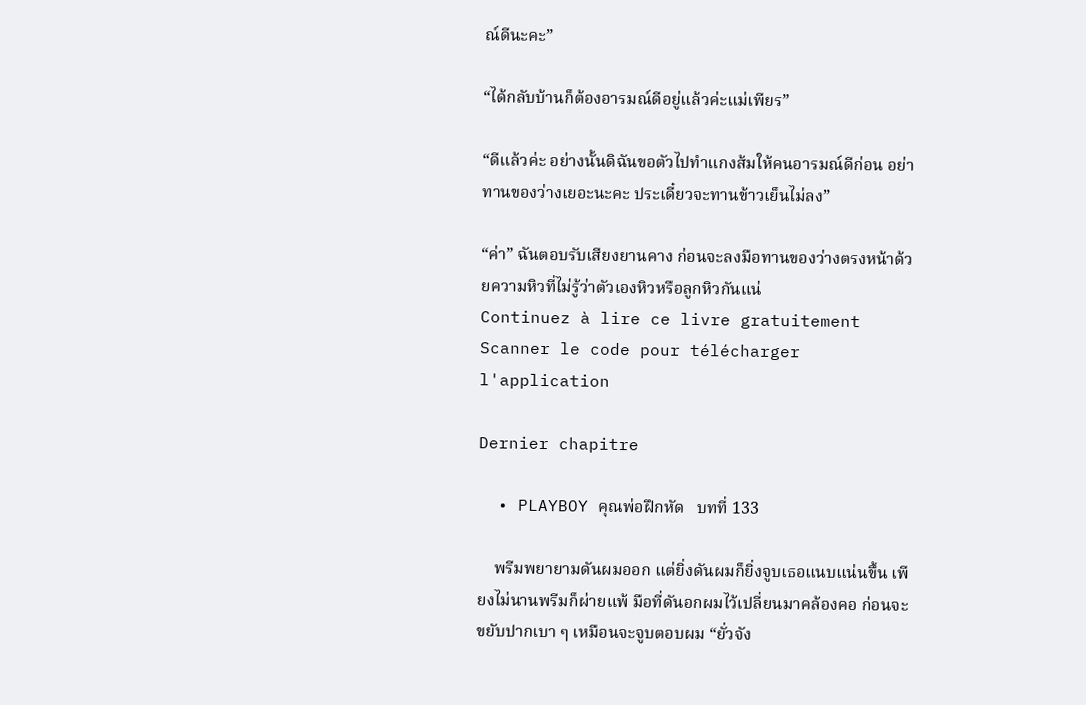ณ์ดีนะคะ”

“ได้กลับบ้านก็ต้องอารมณ์ดีอยู่แล้วค่ะแม่เพียร”

“ดีแล้วค่ะ อย่างนั้นดิฉันขอตัวไปทำแกงส้มให้คนอารมณ์ดีก่อน อย่าทานของว่างเยอะนะคะ ประเดี๋ยวจะทานข้าวเย็นไม่ลง”

“ค่า” ฉันตอบรับเสียงยานคาง ก่อนจะลงมือทานของว่างตรงหน้าด้วยความหิวที่ไม่รู้ว่าตัวเองหิวหรือลูกหิวกันแน่
Continuez à lire ce livre gratuitement
Scanner le code pour télécharger l'application

Dernier chapitre

  • PLAYBOY คุณพ่อฝึกหัด   บทที่ 133

    พรีมพยายามดันผมออก แต่ยิ่งดันผมก็ยิ่งจูบเธอแนบแน่นขึ้น เพียงไม่นานพรีมก็ผ่ายแพ้ มือที่ดันอกผมไว้เปลี่ยนมาคล้องคอ ก่อนจะขยับปากเบา ๆ เหมือนจะจูบตอบผม “ยั่วจัง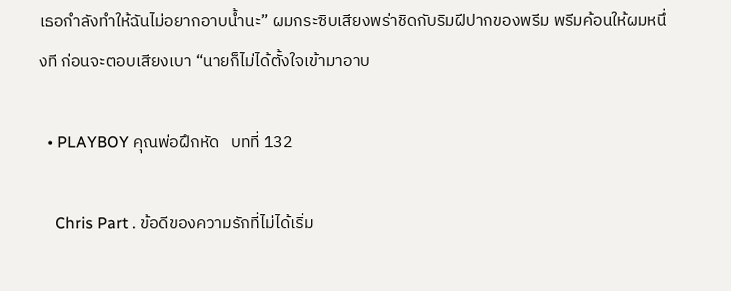เธอกำลังทำให้ฉันไม่อยากอาบน้ำนะ” ผมกระซิบเสียงพร่าชิดกับริมฝีปากของพรีม พรีมค้อนให้ผมหนึ่งที ก่อนจะตอบเสียงเบา “นายก็ไม่ได้ตั้งใจเข้ามาอาบ

  • PLAYBOY คุณพ่อฝึกหัด   บทที่ 132

    Chris Part . ข้อดีของความรักที่ไม่ได้เริ่ม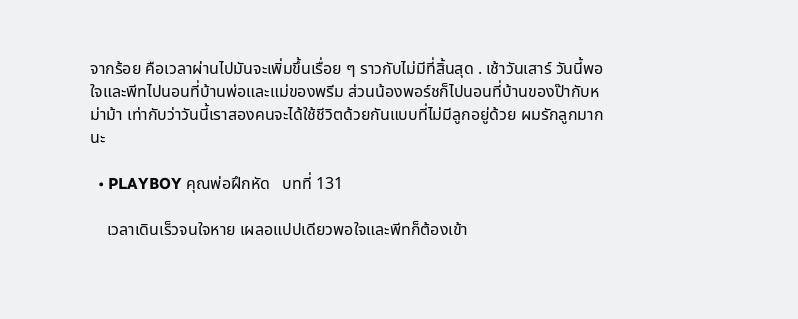จากร้อย คือเวลาผ่านไปมันจะเพิ่มขึ้นเรื่อย ๆ ราวกับไม่มีที่สิ้นสุด . เช้าวันเสาร์ วันนี้พอใจและพีทไปนอนที่บ้านพ่อและแม่ของพรีม ส่วนน้องพอร์ชก็ไปนอนที่บ้านของป๊ากับหม่าม้า เท่ากับว่าวันนี้เราสองคนจะได้ใช้ชีวิตด้วยกันแบบที่ไม่มีลูกอยู่ด้วย ผมรักลูกมากนะ

  • PLAYBOY คุณพ่อฝึกหัด   บทที่ 131

    เวลาเดินเร็วจนใจหาย เผลอแปปเดียวพอใจและพีทก็ต้องเข้า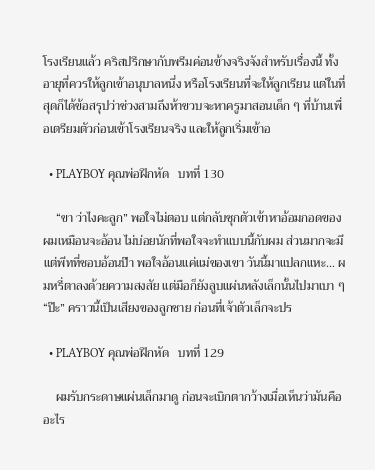โรงเรียนแล้ว คริสปรึกษากับพรีมค่อนข้างจริงจังสำหรับเรื่องนี้ ทั้งอายุที่ควรให้ลูกเข้าอนุบาลหนึ่ง หรือโรงเรียนที่จะให้ลูกเรียน แต่ในที่สุดก็ได้ข้อสรุปว่าช่วงสามถึงห้าขวบจะหาครูมาสอนเด็ก ๆ ที่บ้านเพื่อเตรียมตัวก่อนเข้าโรงเรียนจริง และให้ลูกเริ่มเข้าอ

  • PLAYBOY คุณพ่อฝึกหัด   บทที่ 130

    “ขา ว่าไงคะลูก” พอใจไม่ตอบ แต่กลับซุกตัวเข้าหาอ้อมกอดของผมเหมือนจะอ้อน ไม่บ่อยนักที่พอใจจะทำแบบนี้กับผม ส่วนมากจะมีแต่พีทที่ชอบอ้อนป๊า พอใจอ้อนแค่แม่ของเขา วันนี้มาแปลกแหะ... ผมหรี่ตาลงด้วยความสงสัย แต่มือก็ยังลูบแผ่นหลังเล็กนั้นไปมาเบา ๆ “ป๊ะ” คราวนี้เป็นเสียงของลูกชาย ก่อนที่เจ้าตัวเล็กจะปร

  • PLAYBOY คุณพ่อฝึกหัด   บทที่ 129

    ผมรับกระดาษแผ่นเล็กมาดู ก่อนจะเบิกตากว้างเมื่อเห็นว่ามันคืออะไร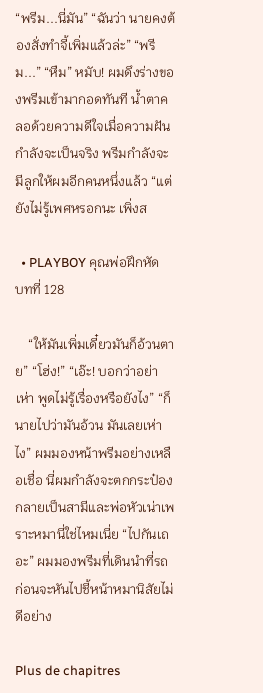“พรีม...นี่มัน” “ฉันว่า นายคงต้องสั่งทำจี้เพิ่มแล้วล่ะ” “พรีม...” “หืม” หมับ! ผมดึงร่างของพรีมเข้ามากอดทันที น้ำตาคลอด้วยความดีใจเมื่อความฝันกำลังจะเป็นจริง พรีมกำลังจะมีลูกให้ผมอีกคนหนึ่งแล้ว “แต่ยังไม่รู้เพศหรอกนะ เพิ่งส

  • PLAYBOY คุณพ่อฝึกหัด   บทที่ 128

    “ให้มันเพิ่มเดี๋ยวมันก็อ้วนตาย” “โฮ่ง!” “เอ๊ะ! บอกว่าอย่าเห่า พูดไม่รู้เรื่องหรือยังไง” “ก็นายไปว่ามันอ้วน มันเลยเห่าไง” ผมมองหน้าพรีมอย่างเหลือเชื่อ นี่ผมกำลังจะตกกระป๋อง กลายเป็นสามีและพ่อหัวเน่าเพราะหมานี่ใช่ไหมเนี่ย “ไปกันเถอะ” ผมมองพรีมที่เดินนำที่รถ ก่อนจะหันไปชี้หน้าหมานิสัยไม่ดีอย่าง

Plus de chapitres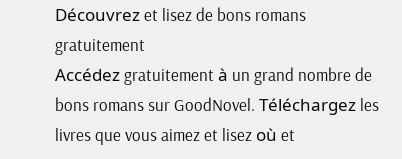Découvrez et lisez de bons romans gratuitement
Accédez gratuitement à un grand nombre de bons romans sur GoodNovel. Téléchargez les livres que vous aimez et lisez où et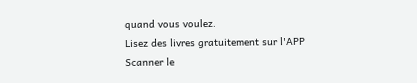quand vous voulez.
Lisez des livres gratuitement sur l'APP
Scanner le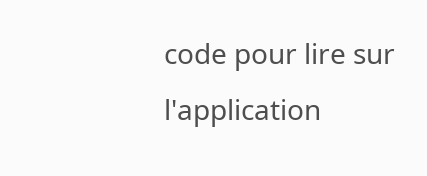code pour lire sur l'application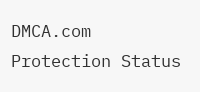DMCA.com Protection Status